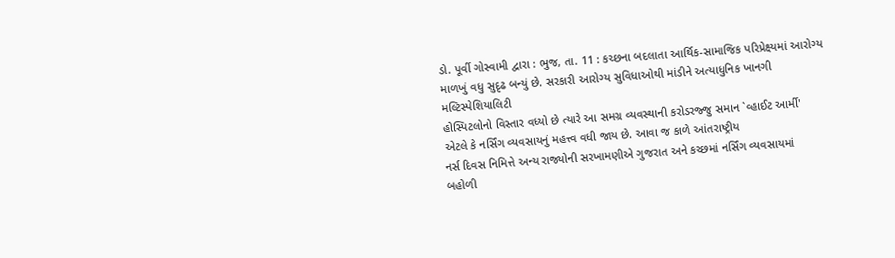ડો. પૂર્વી ગોસ્વામી દ્વારા : ભુજ, તા. 11 : કચ્છના બદલાતા આર્થિક-સામાજિક પરિપ્રેક્ષ્યમાં આરોગ્ય
માળખું વધુ સુદૃઢ બન્યું છે. સરકારી આરોગ્ય સુવિધાઓથી માંડીને અત્યાધુનિક ખાનગી મલ્ટિસ્પેશિયાલિટી
હોસ્પિટલોનો વિસ્તાર વધ્યો છે ત્યારે આ સમગ્ર વ્યવસ્થાની કરોડરજ્જુ સમાન `વ્હાઈટ આર્મી'
એટલે કે નર્સિંગ વ્યવસાયનું મહત્ત્વ વધી જાય છે. આવા જ કાળે આંતરાષ્ટ્રીય
નર્સ દિવસ નિમિત્તે અન્ય રાજ્યોની સરખામણીએ ગુજરાત અને કચ્છમાં નર્સિંગ વ્યવસાયમાં
બહોળી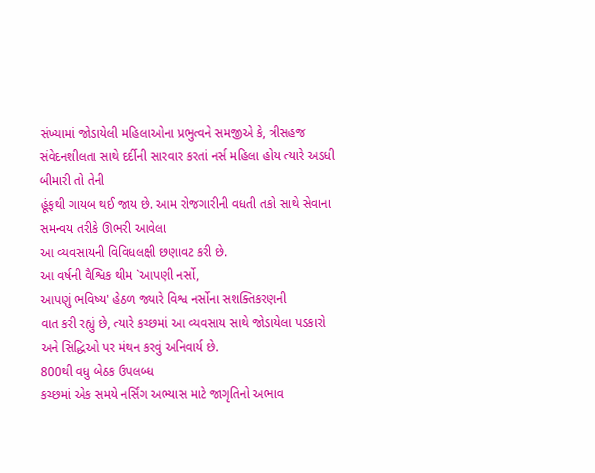સંખ્યામાં જોડાયેલી મહિલાઓના પ્રભુત્વને સમજીએ કે, ત્રીસહજ
સંવેદનશીલતા સાથે દર્દીની સારવાર કરતાં નર્સ મહિલા હોય ત્યારે અડધી બીમારી તો તેની
હૂંફથી ગાયબ થઈ જાય છે. આમ રોજગારીની વધતી તકો સાથે સેવાના સમન્વય તરીકે ઊભરી આવેલા
આ વ્યવસાયની વિવિધલક્ષી છણાવટ કરી છે.
આ વર્ષની વૈશ્વિક થીમ `આપણી નર્સો,
આપણું ભવિષ્ય' હેઠળ જ્યારે વિશ્વ નર્સોના સશક્તિકરણની
વાત કરી રહ્યું છે, ત્યારે કચ્છમાં આ વ્યવસાય સાથે જોડાયેલા પડકારો
અને સિદ્ધિઓ પર મંથન કરવું અનિવાર્ય છે.
800થી વધુ બેઠક ઉપલબ્ધ
કચ્છમાં એક સમયે નર્સિંગ અભ્યાસ માટે જાગૃતિનો અભાવ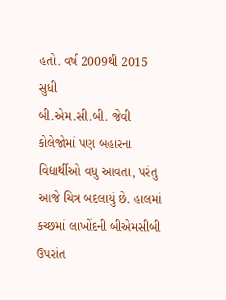હતો. વર્ષ 2009થી 2015 સુધી
બી.એમ.સી.બી. જેવી કોલેજોમાં પણ બહારના વિદ્યાર્થીઓ વધુ આવતા, પરંતુ આજે ચિત્ર બદલાયું છે. હાલમાં
કચ્છમાં લાખોંદની બીએમસીબી ઉપરાંત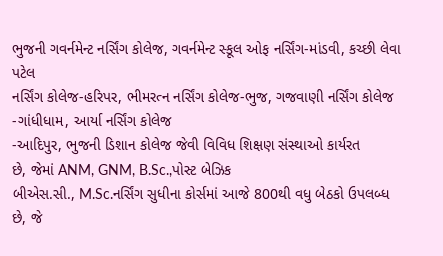ભુજની ગવર્નમેન્ટ નર્સિંગ કોલેજ, ગવર્નમેન્ટ સ્કૂલ ઓફ નર્સિંગ-માંડવી, કચ્છી લેવા પટેલ
નર્સિંગ કોલેજ-હરિપર, ભીમરત્ન નર્સિંગ કોલેજ-ભુજ, ગજવાણી નર્સિંગ કોલેજ -ગાંધીધામ, આર્યા નર્સિંગ કોલેજ
-આદિપુર, ભુજની ડિશાન કોલેજ જેવી વિવિધ શિક્ષણ સંસ્થાઓ કાર્યરત
છે, જેમાં ANM, GNM, B.Sc.,પોસ્ટ બેઝિક
બીએસ.સી., M.Sc.નર્સિંગ સુધીના કોર્સમાં આજે 800થી વધુ બેઠકો ઉપલબ્ધ છે, જે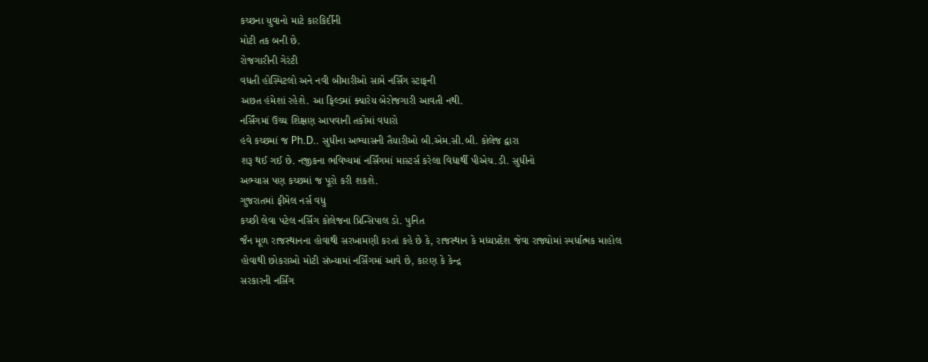કચ્છના યુવાનો માટે કારકિર્દીની
મોટી તક બની છે.
રોજગારીની ગેરંટી
વધતી હોસ્પિટલો અને નવી બીમારીઓ સામે નર્સિંગ સ્ટાફની
અછત હંમેશાં રહેશે. આ ફિલ્ડમાં ક્યારેય બેરોજગારી આવતી નથી.
નર્સિંગમાં ઉચ્ચ શિક્ષણ આપવાની તકોમાં વધારો
હવે કચ્છમાં જ Ph.D.. સુધીના અભ્યાસની તૈયારીઓ બી.એમ.સી.બી. કોલેજ દ્વારા
શરૂ થઈ ગઈ છે. નજીકના ભવિષ્યમાં નર્સિંગમાં માસ્ટર્સ કરેલા વિદ્યાર્થી પીએચ.ડી. સુધીનો
અભ્યાસ પણ કચ્છમાં જ પૂરો કરી શકશે.
ગુજરાતમાં ફીમેલ નર્સ વધુ
કચ્છી લેવા પટેલ નર્સિંગ કોલેજના પ્રિન્સિપાલ ડો. પુનિત
જૈન મૂળ રાજસ્થાનના હોવાથી સરખામણી કરતાં કહે છે કે, રાજસ્થાન કે મધ્યપ્રદેશ જેવા રાજ્યોમાં સ્પર્ધાત્મક માહોલ
હોવાથી છોકરાઓ મોટી સંખ્યામાં નર્સિંગમાં આવે છે, કારણ કે કેન્દ્ર
સરકારની નર્સિંગ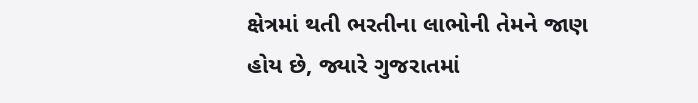ક્ષેત્રમાં થતી ભરતીના લાભોની તેમને જાણ હોય છે, જ્યારે ગુજરાતમાં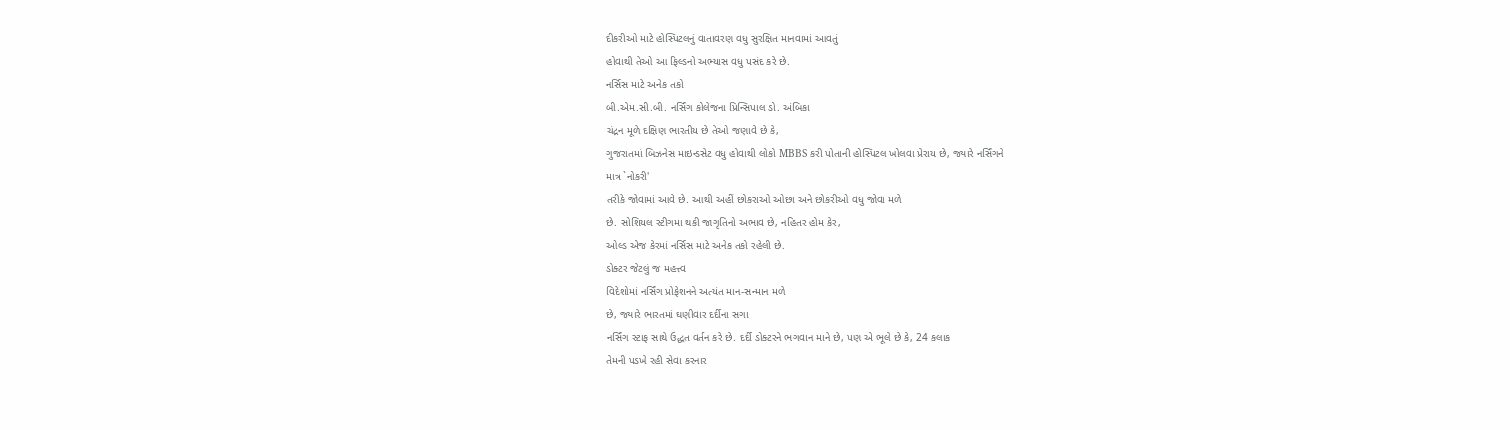દીકરીઓ માટે હોસ્પિટલનું વાતાવરણ વધુ સુરક્ષિત માનવામાં આવતું
હોવાથી તેઓ આ ફિલ્ડનો અભ્યાસ વધુ પસંદ કરે છે.
નર્સિસ માટે અનેક તકો
બી.એમ.સી.બી. નર્સિંગ કોલેજના પ્રિન્સિપાલ ડો. અંબિકા
ચંદ્રન મૂળે દક્ષિણ ભારતીય છે તેઓ જણાવે છે કે,
ગુજરાતમાં બિઝનેસ માઇન્ડસેટ વધુ હોવાથી લોકો MBBS કરી પોતાની હોસ્પિટલ ખોલવા પ્રેરાય છે, જ્યારે નર્સિંગને
માત્ર `નોકરી'
તરીકે જોવામાં આવે છે. આથી અહીં છોકરાઓ ઓછા અને છોકરીઓ વધુ જોવા મળે
છે. સોશિયલ સ્ટીગમા થકી જાગૃતિનો અભાવ છે, નહિતર હોમ કેર,
ઓલ્ડ એજ કેરમાં નર્સિસ માટે અનેક તકો રહેલી છે.
ડોક્ટર જેટલું જ મહત્ત્વ
વિદેશોમાં નર્સિંગ પ્રોફેશનને અત્યંત માન-સન્માન મળે
છે, જ્યારે ભારતમાં ઘણીવાર દર્દીના સગા
નર્સિંગ સ્ટાફ સાથે ઉદ્ધત વર્તન કરે છે. દર્દી ડોક્ટરને ભગવાન માને છે, પણ એ ભૂલે છે કે, 24 કલાક
તેમની પડખે રહી સેવા કરનાર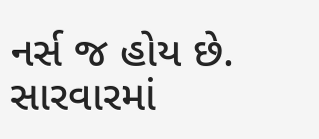નર્સ જ હોય છે. સારવારમાં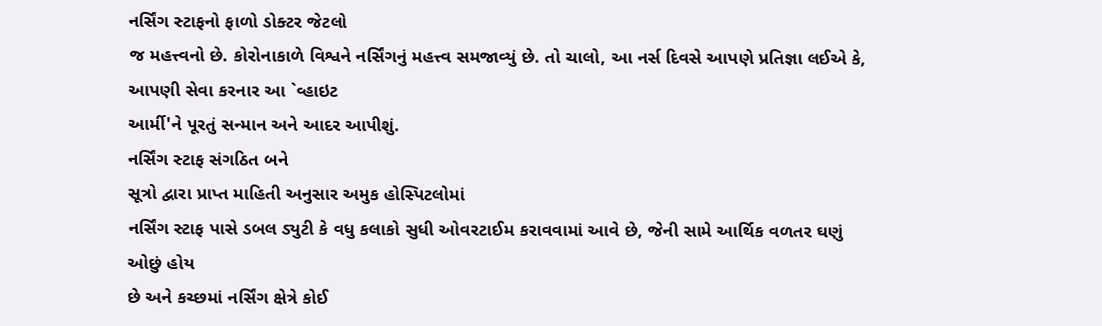નર્સિંગ સ્ટાફનો ફાળો ડોક્ટર જેટલો
જ મહત્ત્વનો છે. કોરોનાકાળે વિશ્વને નર્સિંગનું મહત્ત્વ સમજાવ્યું છે. તો ચાલો, આ નર્સ દિવસે આપણે પ્રતિજ્ઞા લઈએ કે,
આપણી સેવા કરનાર આ `વ્હાઇટ
આર્મી'ને પૂરતું સન્માન અને આદર આપીશું.
નર્સિંગ સ્ટાફ સંગઠિત બને
સૂત્રો દ્વારા પ્રાપ્ત માહિતી અનુસાર અમુક હોસ્પિટલોમાં
નર્સિંગ સ્ટાફ પાસે ડબલ ડ્યુટી કે વધુ કલાકો સુધી ઓવરટાઈમ કરાવવામાં આવે છે, જેની સામે આર્થિક વળતર ઘણું ઓછું હોય
છે અને કચ્છમાં નર્સિંગ ક્ષેત્રે કોઈ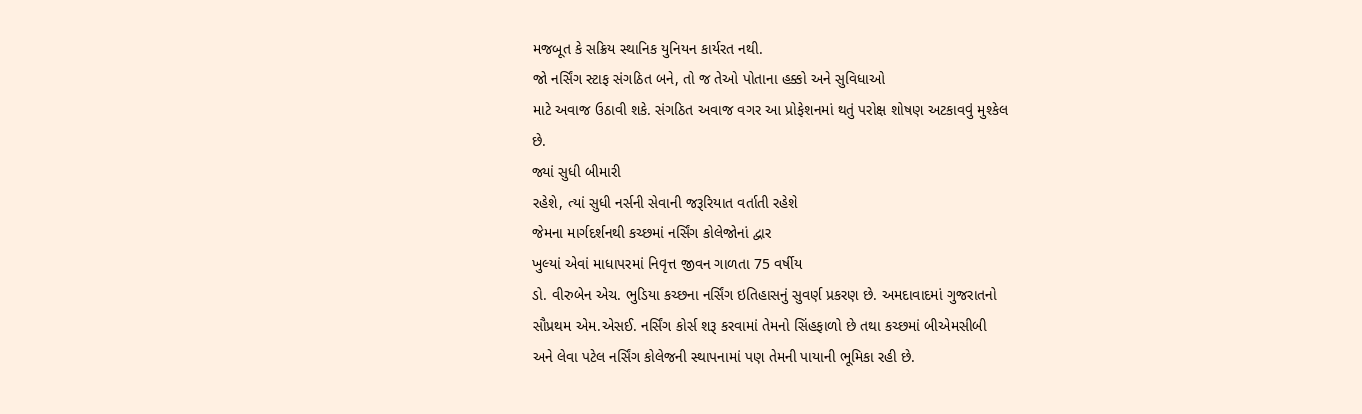મજબૂત કે સક્રિય સ્થાનિક યુનિયન કાર્યરત નથી.
જો નર્સિંગ સ્ટાફ સંગઠિત બને, તો જ તેઓ પોતાના હક્કો અને સુવિધાઓ
માટે અવાજ ઉઠાવી શકે. સંગઠિત અવાજ વગર આ પ્રોફેશનમાં થતું પરોક્ષ શોષણ અટકાવવું મુશ્કેલ
છે.
જ્યાં સુધી બીમારી
રહેશે, ત્યાં સુધી નર્સની સેવાની જરૂરિયાત વર્તાતી રહેશે
જેમના માર્ગદર્શનથી કચ્છમાં નર્સિંગ કોલેજોનાં દ્વાર
ખુલ્યાં એવાં માધાપરમાં નિવૃત્ત જીવન ગાળતા 75 વર્ષીય
ડો. વીરુબેન એચ. ભુડિયા કચ્છના નર્સિંગ ઇતિહાસનું સુવર્ણ પ્રકરણ છે. અમદાવાદમાં ગુજરાતનો
સૌપ્રથમ એમ.એસઈ. નર્સિંગ કોર્સ શરૂ કરવામાં તેમનો સિંહફાળો છે તથા કચ્છમાં બીએમસીબી
અને લેવા પટેલ નર્સિંગ કોલેજની સ્થાપનામાં પણ તેમની પાયાની ભૂમિકા રહી છે.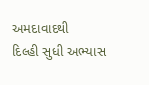અમદાવાદથી
દિલ્હી સુધી અભ્યાસ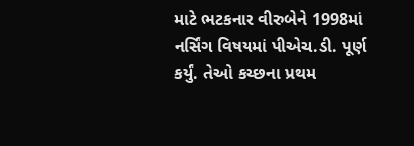માટે ભટકનાર વીરુબેને 1998માં
નર્સિંગ વિષયમાં પીએચ.ડી. પૂર્ણ કર્યું. તેઓ કચ્છના પ્રથમ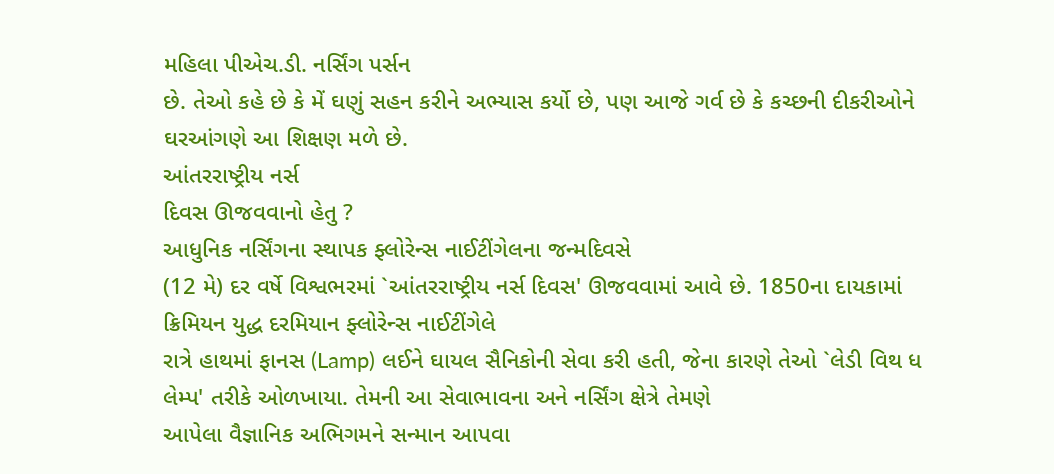મહિલા પીએચ.ડી. નર્સિંગ પર્સન
છે. તેઓ કહે છે કે મેં ઘણું સહન કરીને અભ્યાસ કર્યો છે, પણ આજે ગર્વ છે કે કચ્છની દીકરીઓને
ઘરઆંગણે આ શિક્ષણ મળે છે.
આંતરરાષ્ટ્રીય નર્સ
દિવસ ઊજવવાનો હેતુ ?
આધુનિક નર્સિંગના સ્થાપક ફ્લોરેન્સ નાઈટીંગેલના જન્મદિવસે
(12 મે) દર વર્ષે વિશ્વભરમાં `આંતરરાષ્ટ્રીય નર્સ દિવસ' ઊજવવામાં આવે છે. 1850ના દાયકામાં ક્રિમિયન યુદ્ધ દરમિયાન ફ્લોરેન્સ નાઈટીંગેલે
રાત્રે હાથમાં ફાનસ (Lamp) લઈને ઘાયલ સૈનિકોની સેવા કરી હતી, જેના કારણે તેઓ `લેડી વિથ ધ લેમ્પ' તરીકે ઓળખાયા. તેમની આ સેવાભાવના અને નર્સિંગ ક્ષેત્રે તેમણે
આપેલા વૈજ્ઞાનિક અભિગમને સન્માન આપવા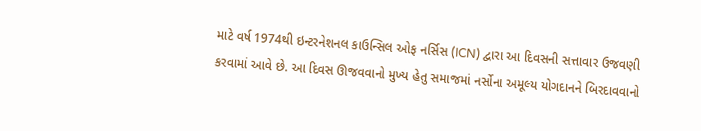માટે વર્ષ 1974થી ઇન્ટરનેશનલ કાઉન્સિલ ઓફ નર્સિસ (ICN) દ્વારા આ દિવસની સત્તાવાર ઉજવણી
કરવામાં આવે છે. આ દિવસ ઊજવવાનો મુખ્ય હેતુ સમાજમાં નર્સોના અમૂલ્ય યોગદાનને બિરદાવવાનો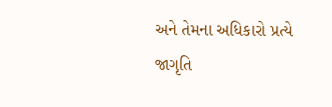અને તેમના અધિકારો પ્રત્યે જાગૃતિ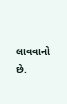લાવવાનો છે.